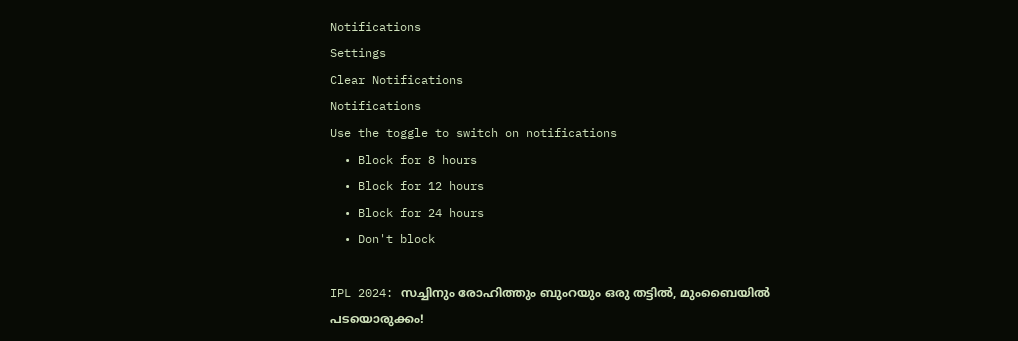Notifications
Settings
Clear Notifications
Notifications
Use the toggle to switch on notifications
  • Block for 8 hours
  • Block for 12 hours
  • Block for 24 hours
  • Don't block

IPL 2024: സച്ചിനും രോഹിത്തും ബുംറയും ഒരു തട്ടില്‍, മുംബൈയില്‍ പടയൊരുക്കം!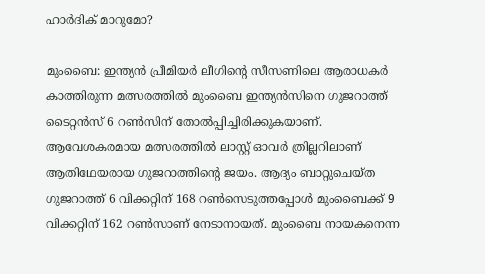ഹാര്‍ദിക് മാറുമോ?

മുംബൈ: ഇന്ത്യന്‍ പ്രീമിയര്‍ ലീഗിന്റെ സീസണിലെ ആരാധകര്‍ കാത്തിരുന്ന മത്സരത്തില്‍ മുംബൈ ഇന്ത്യന്‍സിനെ ഗുജറാത്ത് ടൈറ്റന്‍സ് 6 റണ്‍സിന് തോല്‍പ്പിച്ചിരിക്കുകയാണ്. ആവേശകരമായ മത്സരത്തില്‍ ലാസ്റ്റ് ഓവര്‍ ത്രില്ലറിലാണ് ആതിഥേയരായ ഗുജറാത്തിന്റെ ജയം. ആദ്യം ബാറ്റുചെയ്ത ഗുജറാത്ത് 6 വിക്കറ്റിന് 168 റണ്‍സെടുത്തപ്പോള്‍ മുംബൈക്ക് 9 വിക്കറ്റിന് 162 റണ്‍സാണ് നേടാനായത്. മുംബൈ നായകനെന്ന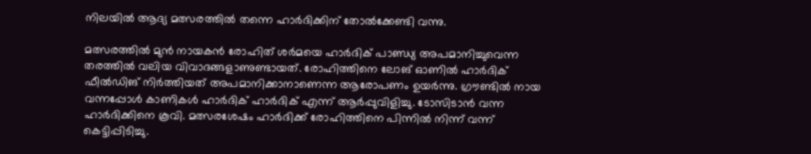നിലയില്‍ ആദ്യ മത്സരത്തില്‍ തന്നെ ഹാര്‍ദിക്കിന് തോല്‍ക്കേണ്ടി വന്നു.

മത്സരത്തില്‍ മുന്‍ നായകന്‍ രോഹിത് ശര്‍മയെ ഹാര്‍ദിക് പാണ്ഡ്യ അപമാനിച്ചുവെന്ന തരത്തില്‍ വലിയ വിവാദങ്ങളാണുണ്ടായത്. രോഹിത്തിനെ ലോങ് ഓണില്‍ ഹാര്‍ദിക് ഫീല്‍ഡിങ് നിര്‍ത്തിയത് അപമാനിക്കാനാണെന്ന ആരോപണം ഉയര്‍ന്നു. ഗ്രൗണ്ടില്‍ നായ വന്നപ്പോള്‍ കാണികള്‍ ഹാര്‍ദിക് ഹാര്‍ദിക് എന്ന് ആര്‍പ്പുവിളിച്ചു. ടോസിടാന്‍ വന്ന ഹാര്‍ദിക്കിനെ കൂവി. മത്സരശേഷം ഹാര്‍ദിക്ക് രോഹിത്തിനെ പിന്നില്‍ നിന്ന് വന്ന് കെട്ടിപ്പിടിച്ചു.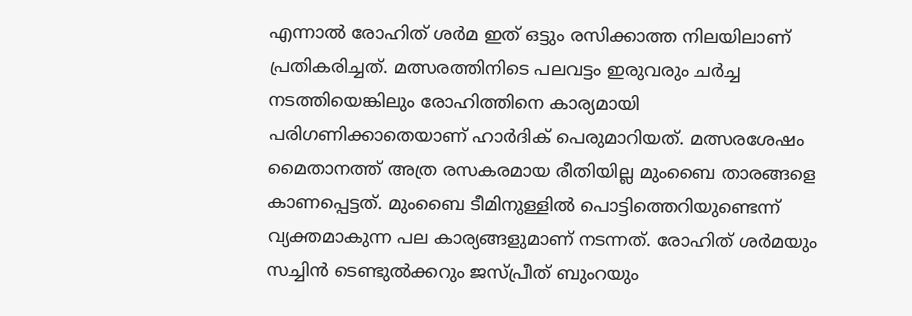എന്നാല്‍ രോഹിത് ശര്‍മ ഇത് ഒട്ടും രസിക്കാത്ത നിലയിലാണ് പ്രതികരിച്ചത്. മത്സരത്തിനിടെ പലവട്ടം ഇരുവരും ചര്‍ച്ച നടത്തിയെങ്കിലും രോഹിത്തിനെ കാര്യമായി പരിഗണിക്കാതെയാണ് ഹാര്‍ദിക് പെരുമാറിയത്. മത്സരശേഷം മൈതാനത്ത് അത്ര രസകരമായ രീതിയില്ല മുംബൈ താരങ്ങളെ കാണപ്പെട്ടത്. മുംബൈ ടീമിനുള്ളില്‍ പൊട്ടിത്തെറിയുണ്ടെന്ന് വ്യക്തമാകുന്ന പല കാര്യങ്ങളുമാണ് നടന്നത്. രോഹിത് ശര്‍മയും സച്ചിന്‍ ടെണ്ടുല്‍ക്കറും ജസ്പ്രീത് ബുംറയും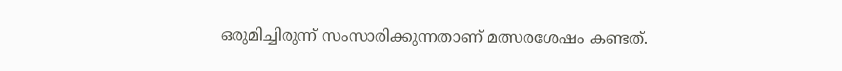ഒരുമിച്ചിരുന്ന് സംസാരിക്കുന്നതാണ് മത്സരശേഷം കണ്ടത്.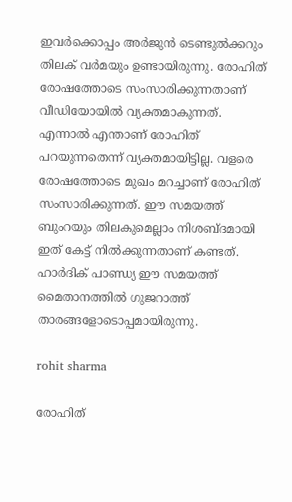ഇവര്‍ക്കൊപ്പം അര്‍ജുന്‍ ടെണ്ടുല്‍ക്കറും തിലക് വര്‍മയും ഉണ്ടായിരുന്നു. രോഹിത് രോഷത്തോടെ സംസാരിക്കുന്നതാണ് വീഡിയോയില്‍ വ്യക്തമാകുന്നത്. എന്നാല്‍ എന്താണ് രോഹിത് പറയുന്നതെന്ന് വ്യക്തമായിട്ടില്ല. വളരെ രോഷത്തോടെ മുഖം മറച്ചാണ് രോഹിത് സംസാരിക്കുന്നത്. ഈ സമയത്ത് ബുംറയും തിലകുമെല്ലാം നിശബ്ദമായി ഇത് കേട്ട് നില്‍ക്കുന്നതാണ് കണ്ടത്. ഹാര്‍ദിക് പാണ്ഡ്യ ഈ സമയത്ത് മൈതാനത്തില്‍ ഗുജറാത്ത് താരങ്ങളോടൊപ്പമായിരുന്നു.

rohit sharma

രോഹിത്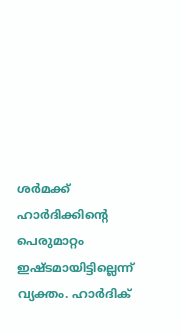ശര്‍മക്ക് ഹാര്‍ദിക്കിന്റെ പെരുമാറ്റം ഇഷ്ടമായിട്ടില്ലെന്ന് വ്യക്തം. ഹാര്‍ദിക്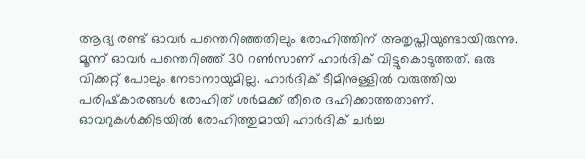ആദ്യ രണ്ട് ഓവര്‍ പന്തെറിഞ്ഞതിലും രോഹിത്തിന് അതൃപ്തിയുണ്ടായിരുന്നു. മൂന്ന് ഓവര്‍ പന്തെറിഞ്ഞ് 30 റണ്‍സാണ് ഹാര്‍ദിക് വിട്ടുകൊടുത്തത്. ഒരു വിക്കറ്റ് പോലും നേടാനായുമില്ല. ഹാര്‍ദിക് ടീമിനുള്ളില്‍ വരുത്തിയ പരിഷ്‌കാരങ്ങള്‍ രോഹിത് ശര്‍മക്ക് തീരെ ദഹിക്കാത്തതാണ്. ഓവറുകള്‍ക്കിടയില്‍ രോഹിത്തുമായി ഹാര്‍ദിക് ചര്‍ച്ച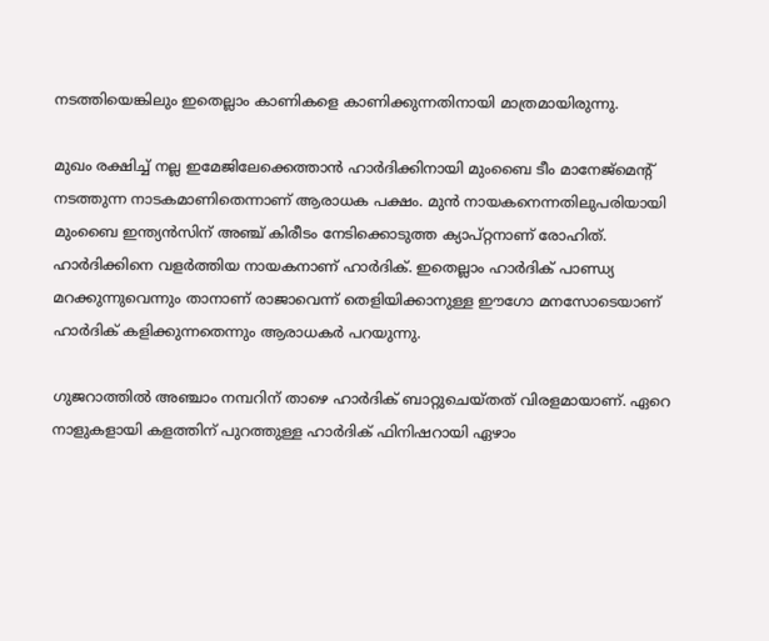നടത്തിയെങ്കിലും ഇതെല്ലാം കാണികളെ കാണിക്കുന്നതിനായി മാത്രമായിരുന്നു.

മുഖം രക്ഷിച്ച് നല്ല ഇമേജിലേക്കെത്താന്‍ ഹാര്‍ദിക്കിനായി മുംബൈ ടീം മാനേജ്‌മെന്റ് നടത്തുന്ന നാടകമാണിതെന്നാണ് ആരാധക പക്ഷം. മുന്‍ നായകനെന്നതിലുപരിയായി മുംബൈ ഇന്ത്യന്‍സിന് അഞ്ച് കിരീടം നേടിക്കൊടുത്ത ക്യാപ്റ്റനാണ് രോഹിത്. ഹാര്‍ദിക്കിനെ വളര്‍ത്തിയ നായകനാണ് ഹാര്‍ദിക്. ഇതെല്ലാം ഹാര്‍ദിക് പാണ്ഡ്യ മറക്കുന്നുവെന്നും താനാണ് രാജാവെന്ന് തെളിയിക്കാനുള്ള ഈഗോ മനസോടെയാണ് ഹാര്‍ദിക് കളിക്കുന്നതെന്നും ആരാധകര്‍ പറയുന്നു.

ഗുജറാത്തില്‍ അഞ്ചാം നമ്പറിന് താഴെ ഹാര്‍ദിക് ബാറ്റുചെയ്തത് വിരളമായാണ്. ഏറെ നാളുകളായി കളത്തിന് പുറത്തുള്ള ഹാര്‍ദിക് ഫിനിഷറായി ഏഴാം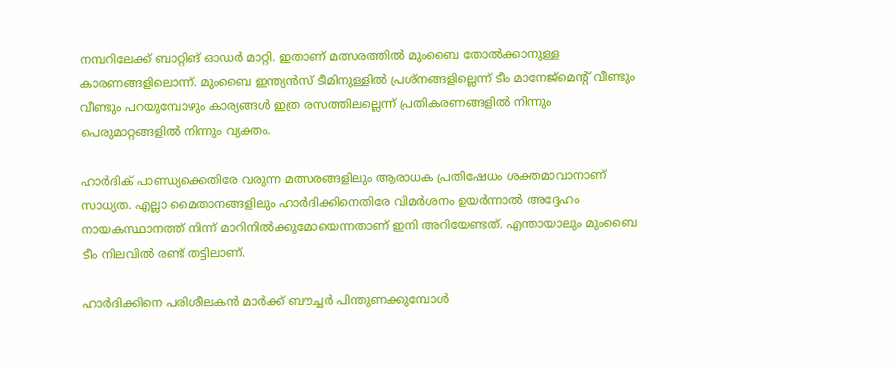നമ്പറിലേക്ക് ബാറ്റിങ് ഓഡര്‍ മാറ്റി. ഇതാണ് മത്സരത്തില്‍ മുംബൈ തോല്‍ക്കാനുള്ള കാരണങ്ങളിലൊന്ന്. മുംബൈ ഇന്ത്യന്‍സ് ടീമിനുള്ളില്‍ പ്രശ്‌നങ്ങളില്ലെന്ന് ടീം മാനേജ്‌മെന്റ് വീണ്ടും വീണ്ടും പറയുമ്പോഴും കാര്യങ്ങള്‍ ഇത്ര രസത്തിലല്ലെന്ന് പ്രതികരണങ്ങളില്‍ നിന്നും പെരുമാറ്റങ്ങളില്‍ നിന്നും വ്യക്തം.

ഹാര്‍ദിക് പാണ്ഡ്യക്കെതിരേ വരുന്ന മത്സരങ്ങളിലും ആരാധക പ്രതിഷേധം ശക്തമാവാനാണ് സാധ്യത. എല്ലാ മൈതാനങ്ങളിലും ഹാര്‍ദിക്കിനെതിരേ വിമര്‍ശനം ഉയര്‍ന്നാല്‍ അദ്ദേഹം നായകസ്ഥാനത്ത് നിന്ന് മാറിനില്‍ക്കുമോയെന്നതാണ് ഇനി അറിയേണ്ടത്. എന്തായാലും മുംബൈ ടീം നിലവില്‍ രണ്ട് തട്ടിലാണ്.

ഹാര്‍ദിക്കിനെ പരിശീലകന്‍ മാര്‍ക്ക് ബൗച്ചര്‍ പിന്തുണക്കുമ്പോള്‍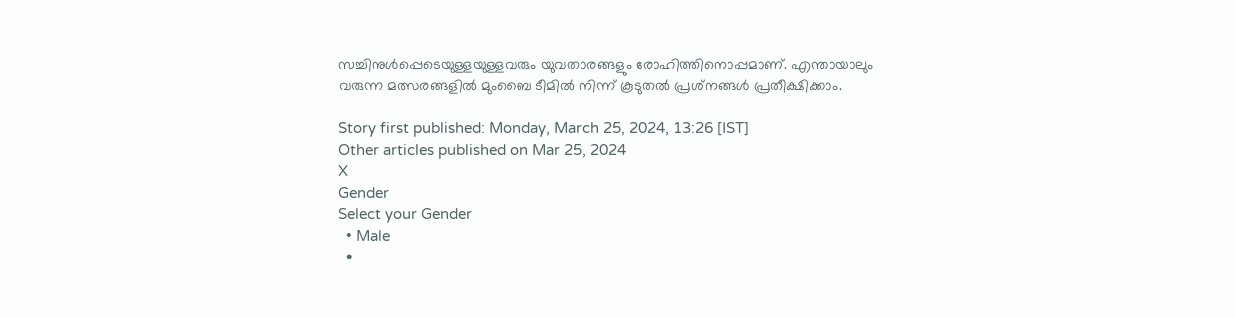സച്ചിനുള്‍പ്പെടെയുള്ളയുള്ളവരും യുവതാരങ്ങളും രോഹിത്തിനൊപ്പമാണ്. എന്തായാലും വരുന്ന മത്സരങ്ങളില്‍ മുംബൈ ടീമില്‍ നിന്ന് കൂടുതല്‍ പ്രശ്‌നങ്ങള്‍ പ്രതീക്ഷിക്കാം.

Story first published: Monday, March 25, 2024, 13:26 [IST]
Other articles published on Mar 25, 2024
X
Gender
Select your Gender
  • Male
  •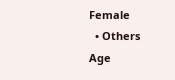Female
  • Others
Age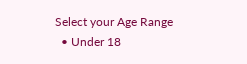Select your Age Range
  • Under 18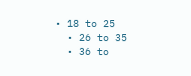• 18 to 25
  • 26 to 35
  • 36 to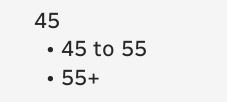45
  • 45 to 55
  • 55+